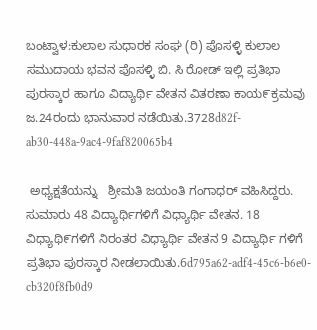ಬಂಟ್ವಾಳ:ಕುಲಾಲ ಸುಧಾರಕ ಸಂಘ (ರಿ) ಪೊಸಳ್ಳಿ ಕುಲಾಲ ಸಮುದಾಯ ಭವನ ಪೊಸಳ್ಳಿ ಬಿ. ಸಿ ರೋಡ್ ಇಲ್ಲಿ ಪ್ರತಿಭಾ ಪುರಸ್ಕಾರ ಹಾಗೂ ವಿದ್ಯಾರ್ಥಿ ವೇತನ ವಿತರಣಾ ಕಾಯ೯ಕ್ರಮವು  ಜ.24ರಂದು ಭಾನುವಾರ ನಡೆಯಿತು.3728d82f-ab30-448a-9ac4-9faf820065b4

 ಅಧ್ಯಕ್ಷತೆಯನ್ನು   ಶ್ರೀಮತಿ ಜಯಂತಿ ಗಂಗಾಧರ್ ವಹಿಸಿದ್ದರು.  ಸುಮಾರು 48 ವಿದ್ಯಾರ್ಥಿಗಳಿಗೆ ವಿಧ್ಯಾರ್ಥಿ ವೇತನ. 18 ವಿಧ್ಯಾಥಿ೯ಗಳಿಗೆ ನಿರಂತರ ವಿಧ್ಯಾರ್ಥಿ ವೇತನ 9 ವಿದ್ಯಾರ್ಥಿ ಗಳಿಗೆ ಪ್ರತಿಭಾ ಪುರಸ್ಕಾರ ನೀಡಲಾಯಿತು.6d795a62-adf4-45c6-b6e0-cb320f8fb0d9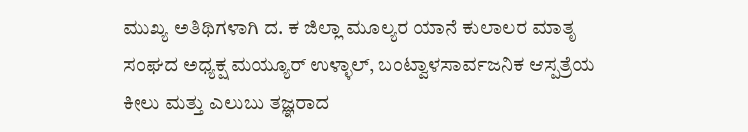ಮುಖ್ಯ ಅತಿಥಿಗಳಾಗಿ ದ. ಕ ಜಿಲ್ಲಾ ಮೂಲ್ಯರ ಯಾನೆ ಕುಲಾಲರ ಮಾತೃ ಸಂಘದ ಅಧ್ಯಕ್ಷ ಮಯ್ಯೂರ್ ಉಳ್ಳಾಲ್, ಬಂಟ್ವಾಳಸಾರ್ವಜನಿಕ ಆಸ್ಪತ್ರೆಯ  ಕೀಲು ಮತ್ತು ಎಲುಬು ತಜ್ಞರಾದ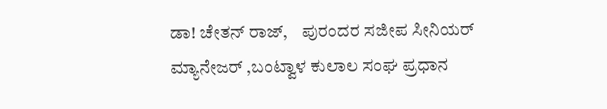ಡಾ! ಚೇತನ್ ರಾಜ್,    ಪುರಂದರ ಸಜೀಪ ಸೀನಿಯರ್ ಮ್ಯಾನೇಜರ್ ,ಬಂಟ್ವಾಳ ಕುಲಾಲ ಸಂಘ ಪ್ರಧಾನ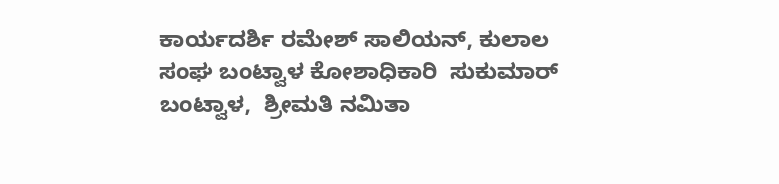ಕಾರ್ಯದರ್ಶಿ ರಮೇಶ್ ಸಾಲಿಯನ್, ಕುಲಾಲ ಸಂಘ ಬಂಟ್ವಾಳ ಕೋಶಾಧಿಕಾರಿ  ಸುಕುಮಾರ್ ಬಂಟ್ವಾಳ,  ಶ್ರೀಮತಿ ನಮಿತಾ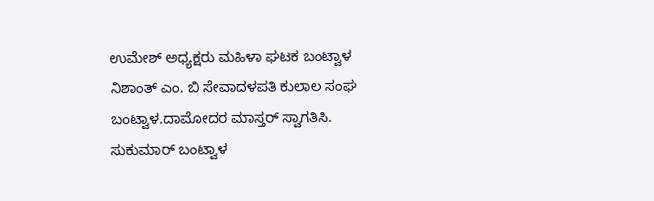ಉಮೇಶ್ ಅಧ್ಯಕ್ಷರು ಮಹಿಳಾ ಘಟಕ ಬಂಟ್ವಾಳ ನಿಶಾಂತ್ ಎಂ. ಬಿ ಸೇವಾದಳಪತಿ ಕುಲಾಲ ಸಂಘ ಬಂಟ್ವಾಳ.ದಾಮೋದರ ಮಾಸ್ತರ್ ಸ್ವಾಗತಿಸಿ. ಸುಕುಮಾರ್ ಬಂಟ್ವಾಳ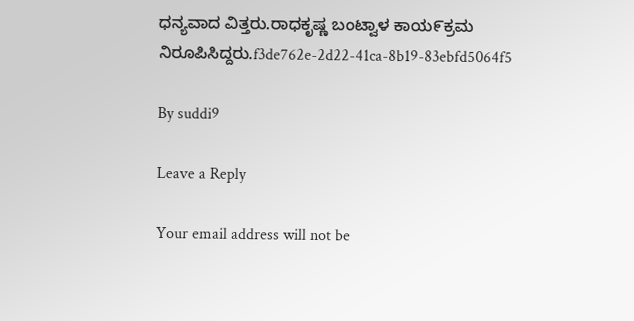ಧನ್ಯವಾದ ವಿತ್ತರು.ರಾಧಕೃಷ್ಣ ಬಂಟ್ವಾಳ ಕಾಯ೯ಕ್ರಮ ನಿರೂಪಿಸಿದ್ದರು.f3de762e-2d22-41ca-8b19-83ebfd5064f5

By suddi9

Leave a Reply

Your email address will not be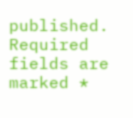published. Required fields are marked *